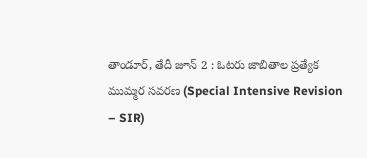తాండూర్, తేదీ జూన్ 2 : ఓటరు జాబితాల ప్రత్యేక ముమ్మర సవరణ (Special Intensive Revision – SIR)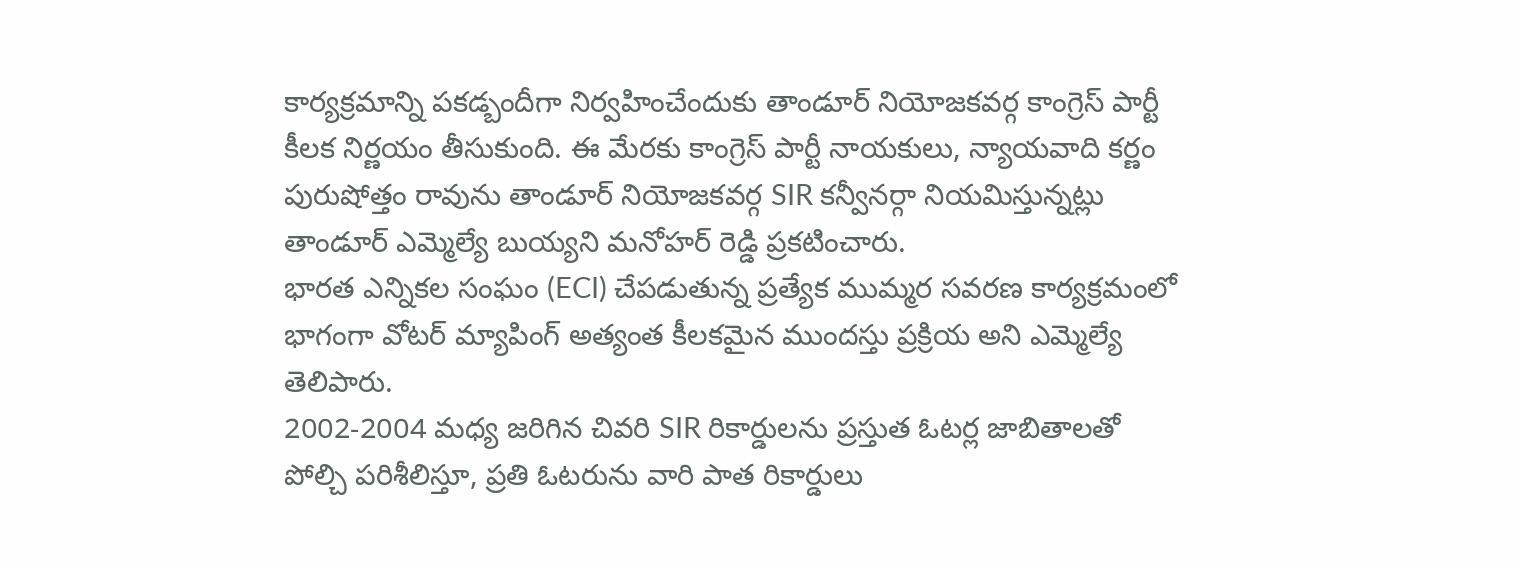కార్యక్రమాన్ని పకడ్బందీగా నిర్వహించేందుకు తాండూర్ నియోజకవర్గ కాంగ్రెస్ పార్టీ కీలక నిర్ణయం తీసుకుంది. ఈ మేరకు కాంగ్రెస్ పార్టీ నాయకులు, న్యాయవాది కర్ణం పురుషోత్తం రావును తాండూర్ నియోజకవర్గ SIR కన్వీనర్గా నియమిస్తున్నట్లు తాండూర్ ఎమ్మెల్యే బుయ్యని మనోహర్ రెడ్డి ప్రకటించారు.
భారత ఎన్నికల సంఘం (ECI) చేపడుతున్న ప్రత్యేక ముమ్మర సవరణ కార్యక్రమంలో భాగంగా వోటర్ మ్యాపింగ్ అత్యంత కీలకమైన ముందస్తు ప్రక్రియ అని ఎమ్మెల్యే తెలిపారు.
2002-2004 మధ్య జరిగిన చివరి SIR రికార్డులను ప్రస్తుత ఓటర్ల జాబితాలతో పోల్చి పరిశీలిస్తూ, ప్రతి ఓటరును వారి పాత రికార్డులు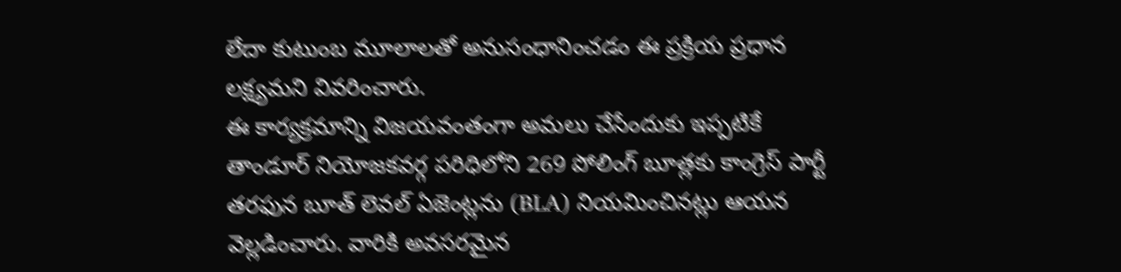లేదా కుటుంబ మూలాలతో అనుసంధానించడం ఈ ప్రక్రియ ప్రధాన లక్ష్యమని వివరించారు.
ఈ కార్యక్రమాన్ని విజయవంతంగా అమలు చేసేందుకు ఇప్పటికే తాండూర్ నియోజకవర్గ పరిధిలోని 269 పోలింగ్ బూత్లకు కాంగ్రెస్ పార్టీ తరఫున బూత్ లెవల్ ఏజెంట్లను (BLA) నియమించినట్లు ఆయన వెల్లడించారు. వారికి అవసరమైన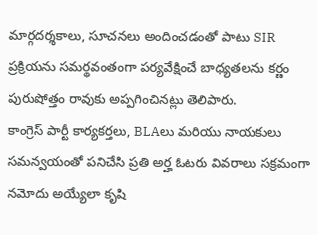మార్గదర్శకాలు, సూచనలు అందించడంతో పాటు SIR ప్రక్రియను సమర్థవంతంగా పర్యవేక్షించే బాధ్యతలను కర్ణం పురుషోత్తం రావుకు అప్పగించినట్లు తెలిపారు.
కాంగ్రెస్ పార్టీ కార్యకర్తలు, BLAలు మరియు నాయకులు సమన్వయంతో పనిచేసి ప్రతి అర్హ ఓటరు వివరాలు సక్రమంగా నమోదు అయ్యేలా కృషి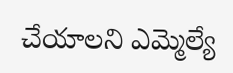చేయాలని ఎమ్మెల్యే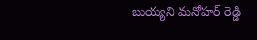బుయ్యని మనోహర్ రెడ్డి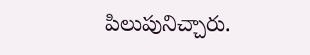పిలుపునిచ్చారు.